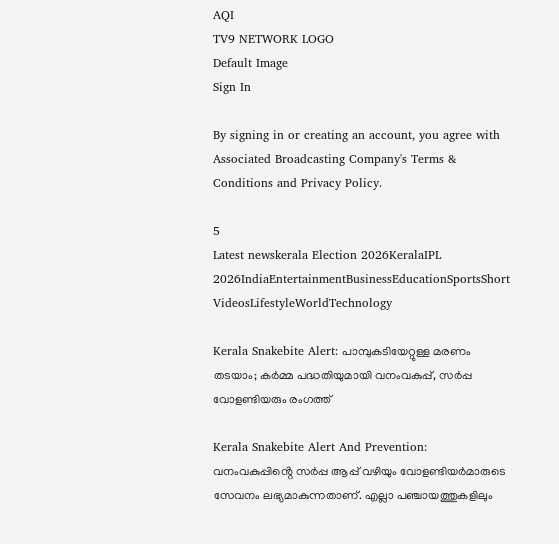AQI
TV9 NETWORK LOGO
Default Image
Sign In

By signing in or creating an account, you agree with Associated Broadcasting Company's Terms & Conditions and Privacy Policy.

5
Latest newskerala Election 2026KeralaIPL 2026IndiaEntertainmentBusinessEducationSportsShort VideosLifestyleWorldTechnology

Kerala Snakebite Alert: പാമ്പുകടിയേറ്റുള്ള മരണം തടയാം; കർമ്മ പദ്ധതിയുമായി വനംവകുപ്പ്, സർപ്പ വോളണ്ടിയരും രംഗത്ത്

Kerala Snakebite Alert And Prevention: വനംവകുപ്പിൻ്റെ സർപ്പ ആപ്പ് വഴിയും വോളണ്ടിയർമാരുടെ സേവനം ലഭ്യമാകുന്നതാണ്. എല്ലാ പഞ്ചായത്തുകളിലും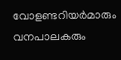വോളണ്ടറിയർമാരും വനപാലകരും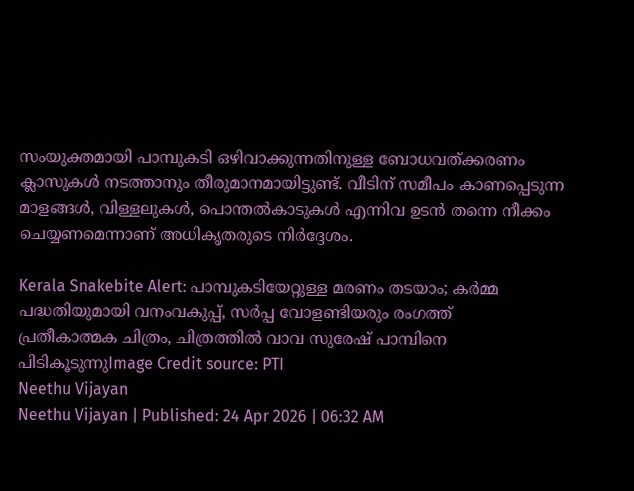സംയുക്തമായി പാമ്പുകടി ഒഴിവാക്കുന്നതിനുള്ള ബോധവത്ക്കരണം ക്ലാസുകൾ നടത്താനും തീരുമാനമായിട്ടുണ്ട്. വീടിന് സമീപം കാണപ്പെടുന്ന മാളങ്ങൾ, വിള്ളലുകൾ, പൊന്തൽകാടുകൾ എന്നിവ ഉടൻ തന്നെ നീക്കം ചെയ്യണമെന്നാണ് അധികൃതരുടെ നിർദ്ദേശം.

Kerala Snakebite Alert: പാമ്പുകടിയേറ്റുള്ള മരണം തടയാം; കർമ്മ പദ്ധതിയുമായി വനംവകുപ്പ്, സർപ്പ വോളണ്ടിയരും രംഗത്ത്
പ്രതീകാത്മക ചിത്രം, ചിത്രത്തിൽ വാവ സുരേഷ് പാമ്പിനെ പിടികൂടുന്നുImage Credit source: PTI
Neethu Vijayan
Neethu Vijayan | Published: 24 Apr 2026 | 06:32 AM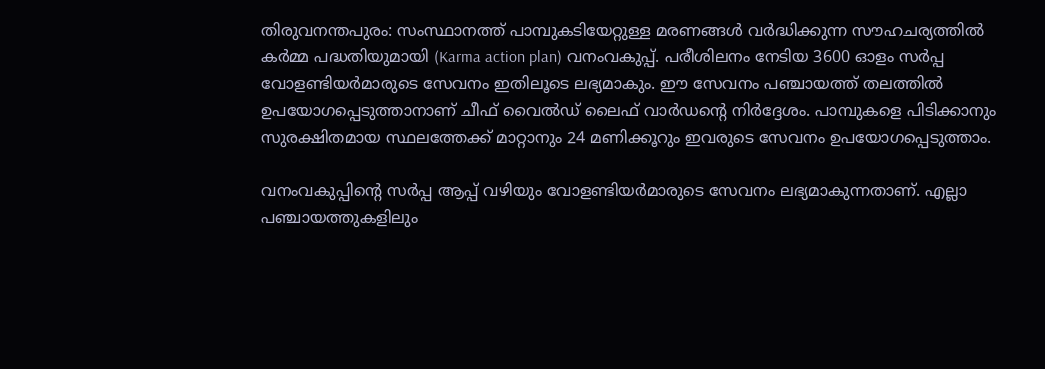തിരുവനന്തപുരം: സംസ്ഥാനത്ത് പാമ്പുകടിയേറ്റുള്ള മരണങ്ങൾ വർദ്ധിക്കുന്ന സൗഹചര്യത്തിൽ കർമ്മ പദ്ധതിയുമായി (Karma action plan) വനംവകുപ്പ്. പരീശിലനം നേടിയ 3600 ഓളം സർപ്പ വോളണ്ടിയർമാരുടെ സേവനം ഇതിലൂടെ ലഭ്യമാകും. ഈ സേവനം പഞ്ചായത്ത് തലത്തിൽ ഉപയോഗപ്പെടുത്താനാണ് ചീഫ് വൈൽഡ് ലൈഫ് വാർഡൻ്റെ നിർദ്ദേശം. പാമ്പുകളെ പിടിക്കാനും സുരക്ഷിതമായ സ്ഥലത്തേക്ക് മാറ്റാനും 24 മണിക്കൂറും ഇവരുടെ സേവനം ഉപയോഗപ്പെടുത്താം.

വനംവകുപ്പിൻ്റെ സർപ്പ ആപ്പ് വഴിയും വോളണ്ടിയർമാരുടെ സേവനം ലഭ്യമാകുന്നതാണ്. എല്ലാ പഞ്ചായത്തുകളിലും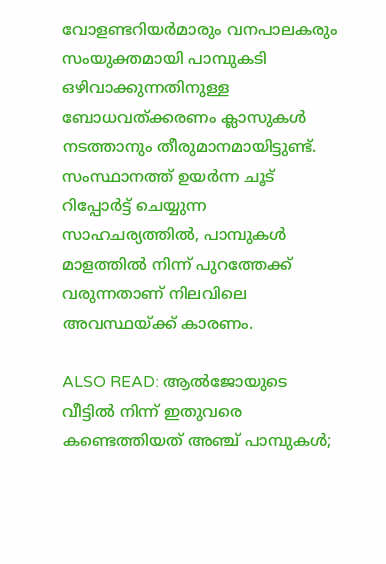വോളണ്ടറിയർമാരും വനപാലകരും സംയുക്തമായി പാമ്പുകടി ഒഴിവാക്കുന്നതിനുള്ള ബോധവത്ക്കരണം ക്ലാസുകൾ നടത്താനും തീരുമാനമായിട്ടുണ്ട്. സംസ്ഥാനത്ത് ഉയർന്ന ചൂട് റിപ്പോർട്ട് ചെയ്യുന്ന സാഹചര്യത്തിൽ, പാമ്പുകൾ മാളത്തിൽ നിന്ന് പുറത്തേക്ക് വരുന്നതാണ് നിലവിലെ അവസ്ഥയ്ക്ക് കാരണം.

ALSO READ: ആല്‍ജോയുടെ വീട്ടില്‍ നിന്ന് ഇതുവരെ കണ്ടെത്തിയത് അഞ്ച് പാമ്പുകള്‍;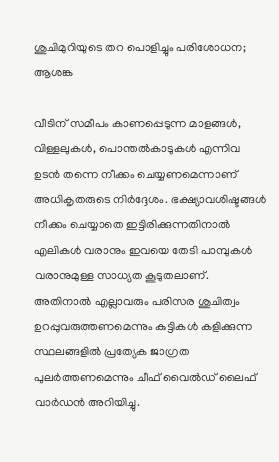ശുചിമുറിയുടെ തറ പൊളിച്ചും പരിശോധന; ആശങ്ക

വീടിന് സമീപം കാണപ്പെടുന്ന മാളങ്ങൾ, വിള്ളലുകൾ, പൊന്തൽകാടുകൾ എന്നിവ ഉടൻ തന്നെ നീക്കം ചെയ്യണമെന്നാണ് അധികൃതരുടെ നിർദ്ദേശം. ഭക്ഷ്യാവശിഷ്ടങ്ങൾ നീക്കം ചെയ്യാതെ ഇട്ടിരിക്കുന്നതിനാൽ എലികൾ വരാനും ഇവയെ തേടി പാമ്പുകൾ വരാനുമുള്ള സാധ്യത കൂടുതലാണ്. അതിനാൽ എല്ലാവരും പരിസര ശുചിത്വം ഉറപ്പുവരുത്തണമെന്നും കുട്ടികൾ കളിക്കുന്ന സ്ഥലങ്ങളിൽ പ്രത്യേക ജാഗ്രത പുലർത്തണമെന്നും ചീഫ് വൈൽഡ് ലൈഫ് വാർഡൻ അറിയിച്ചു.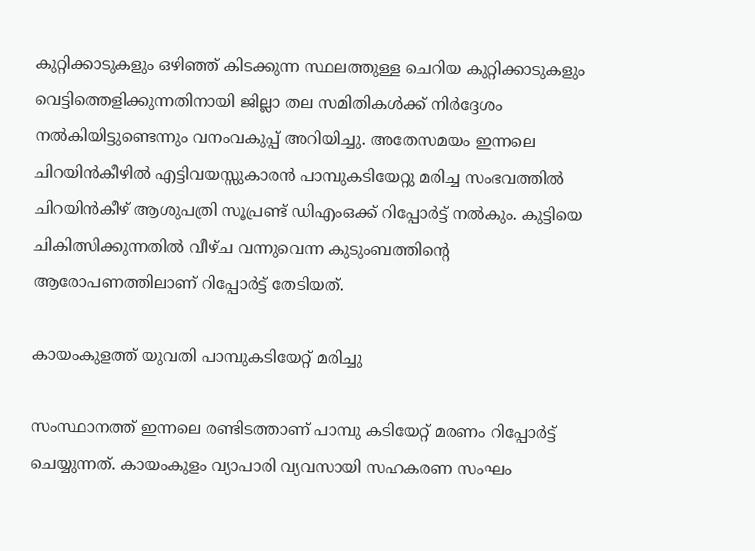കുറ്റിക്കാടുകളും ഒഴിഞ്ഞ് കിടക്കുന്ന സ്ഥലത്തുള്ള ചെറിയ കുറ്റിക്കാടുകളും വെട്ടിത്തെളിക്കുന്നതിനായി ജില്ലാ തല സമിതികൾക്ക് നിർദ്ദേശം നൽകിയിട്ടുണ്ടെന്നും വനംവകുപ്പ് അറിയിച്ചു. അതേസമയം ഇന്നലെ ചിറയിൻകീഴിൽ എട്ടിവയസ്സുകാരൻ പാമ്പുകടിയേറ്റു മരിച്ച സംഭവത്തിൽ ചിറയിൻകീഴ് ആശുപത്രി സൂപ്രണ്ട് ഡിഎംഒക്ക് റിപ്പോർട്ട് നൽകും. കുട്ടിയെ ചികിത്സിക്കുന്നതിൽ വീഴ്ച വന്നുവെന്ന കുടുംബത്തിൻ്റെ ആരോപണത്തിലാണ് റിപ്പോർട്ട് തേടിയത്.

കായംകുളത്ത് യുവതി പാമ്പുകടിയേറ്റ് മരിച്ചു

സംസ്ഥാനത്ത് ഇന്നലെ രണ്ടിടത്താണ് പാമ്പു കടിയേറ്റ് മരണം റിപ്പോർട്ട് ചെയ്യുന്നത്. കായംകുളം വ്യാപാരി വ്യവസായി സഹകരണ സംഘം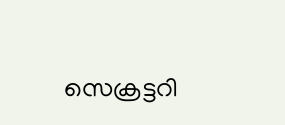സെക്രട്ടറി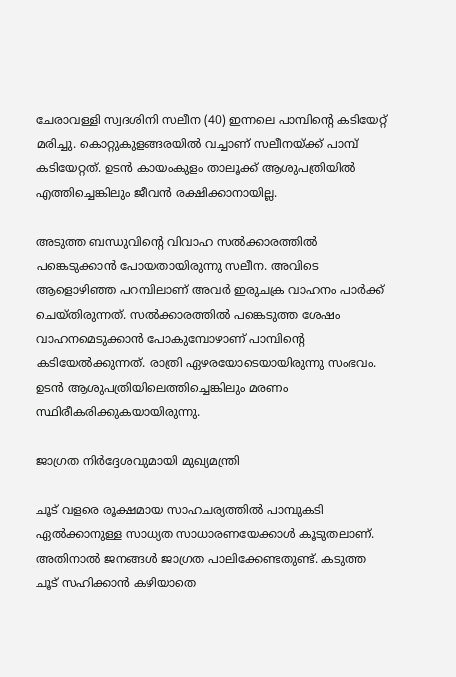ചേരാവള്ളി സ്വദശിനി സലീന (40) ഇന്നലെ പാമ്പിൻ്റെ കടിയേറ്റ് മരിച്ചു. കൊറ്റുകുളങ്ങരയിൽ വച്ചാണ് സലീനയ്ക്ക് പാമ്പ് കടിയേറ്റത്. ഉടൻ കായംകുളം താലൂക്ക് ആശുപത്രിയിൽ എത്തിച്ചെങ്കിലും ജീവൻ രക്ഷിക്കാനായില്ല.

അടുത്ത ബന്ധുവിന്റെ വിവാഹ സൽക്കാരത്തിൽ പങ്കെടുക്കാൻ പോയതായിരുന്നു സലീന. അവിടെ ആളൊഴിഞ്ഞ പറമ്പിലാണ് അവർ ഇരുചക്ര വാഹനം പാർക്ക് ചെയ്തിരുന്നത്. സൽക്കാരത്തിൽ പങ്കെടുത്ത ശേഷം വാഹനമെടുക്കാൻ പോകുമ്പോഴാണ് പാമ്പിൻ്റെ കടിയേൽക്കുന്നത്. രാത്രി ഏഴരയോടെയായിരുന്നു സംഭവം. ഉടൻ ആശുപത്രിയിലെത്തിച്ചെങ്കിലും മരണം സ്ഥിരീകരിക്കുകയായിരുന്നു.

ജാഗ്രത നിർദ്ദേശവുമായി മുഖ്യമന്ത്രി

ചൂട് വളരെ രൂക്ഷമായ സാഹചര്യത്തിൽ പാമ്പുകടി ഏൽക്കാനുള്ള സാധ്യത സാധാരണയേക്കാൾ കൂടുതലാണ്. അതിനാൽ ജനങ്ങൾ ജാഗ്രത പാലിക്കേണ്ടതുണ്ട്. കടുത്ത ചൂട് സഹിക്കാൻ കഴിയാതെ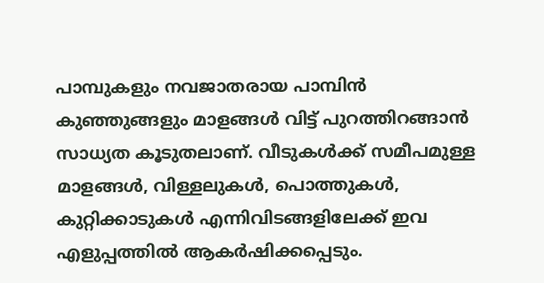പാമ്പുകളും നവജാതരായ പാമ്പിൻ കുഞ്ഞുങ്ങളും മാളങ്ങൾ വിട്ട് പുറത്തിറങ്ങാൻ സാധ്യത കൂടുതലാണ്. വീടുകൾക്ക് സമീപമുള്ള മാളങ്ങൾ, വിള്ളലുകൾ, പൊത്തുകൾ, കുറ്റിക്കാടുകൾ എന്നിവിടങ്ങളിലേക്ക് ഇവ എളുപ്പത്തിൽ ആകർഷിക്കപ്പെടും.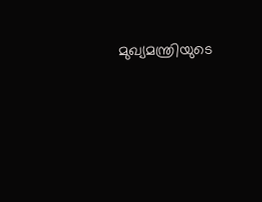മുഖ്യമന്ത്രിയുടെ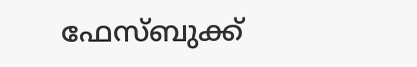ഫേസ്ബുക്ക്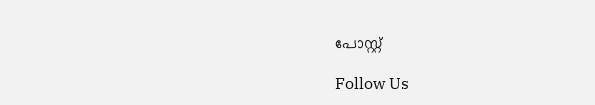പോസ്റ്റ്

Follow Us